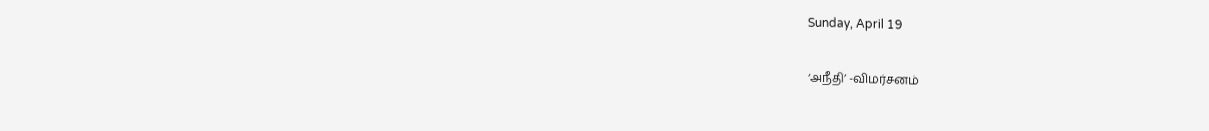Sunday, April 19

‘அநீதி’ -விமர்சனம்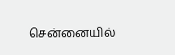சென்னையில்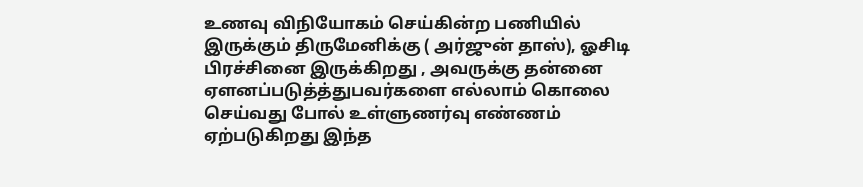உணவு விநியோகம் செய்கின்ற பணியில் இருக்கும் திருமேனிக்கு ( அர்ஜுன் தாஸ்), ஓசிடி பிரச்சினை இருக்கிறது , அவருக்கு தன்னை ஏளனப்படுத்த்துபவர்களை எல்லாம் கொலை செய்வது போல் உள்ளுணர்வு எண்ணம் ஏற்படுகிறது இந்த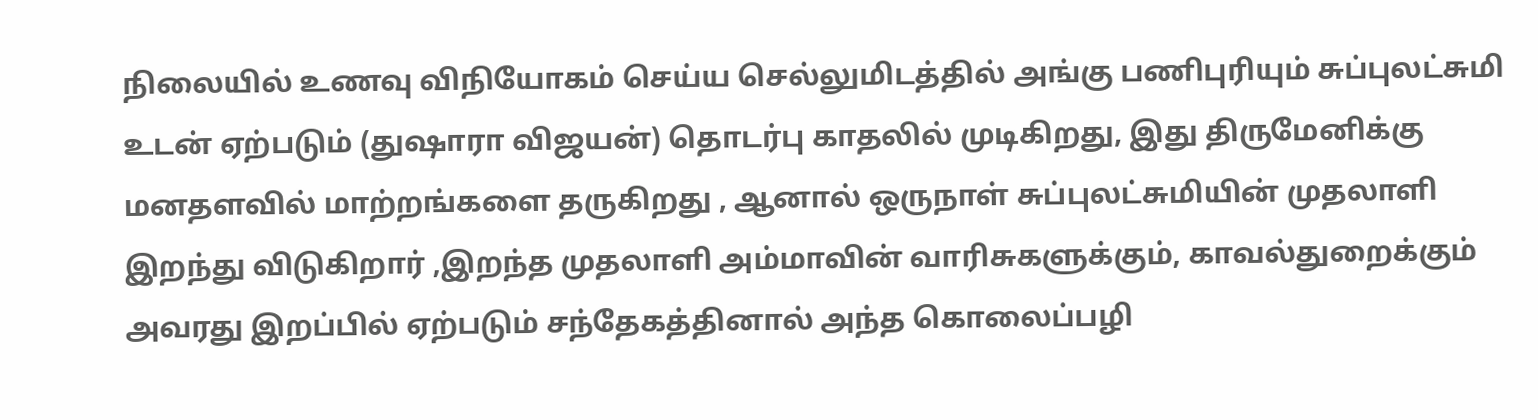நிலையில் உணவு விநியோகம் செய்ய செல்லுமிடத்தில் அங்கு பணிபுரியும் சுப்புலட்சுமி உடன் ஏற்படும் (துஷாரா விஜயன்) தொடர்பு காதலில் முடிகிறது, இது திருமேனிக்கு மனதளவில் மாற்றங்களை தருகிறது , ஆனால் ஒருநாள் சுப்புலட்சுமியின் முதலாளி இறந்து விடுகிறார் ,இறந்த முதலாளி அம்மாவின் வாரிசுகளுக்கும், காவல்துறைக்கும் அவரது இறப்பில் ஏற்படும் சந்தேகத்தினால் அந்த கொலைப்பழி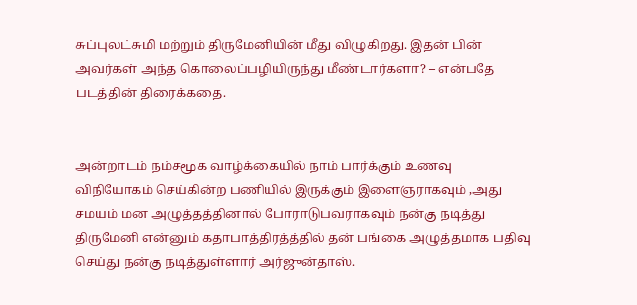சுப்புலட்சுமி மற்றும் திருமேனியின் மீது விழுகிறது. இதன் பின் அவர்கள் அந்த கொலைப்பழியிருந்து மீண்டார்களா? – என்பதே படத்தின் திரைக்கதை.


அன்றாடம் நம்சமூக வாழ்க்கையில் நாம் பார்க்கும் உணவு விநியோகம் செய்கின்ற பணியில் இருக்கும் இளைஞராகவும் ,அது சமயம் மன அழுத்தத்தினால் போராடுபவராகவும் நன்கு நடித்து திருமேனி என்னும் கதாபாத்திரத்த்தில் தன் பங்கை அழுத்தமாக பதிவு செய்து நன்கு நடித்துள்ளார் அர்ஜுன்தாஸ்.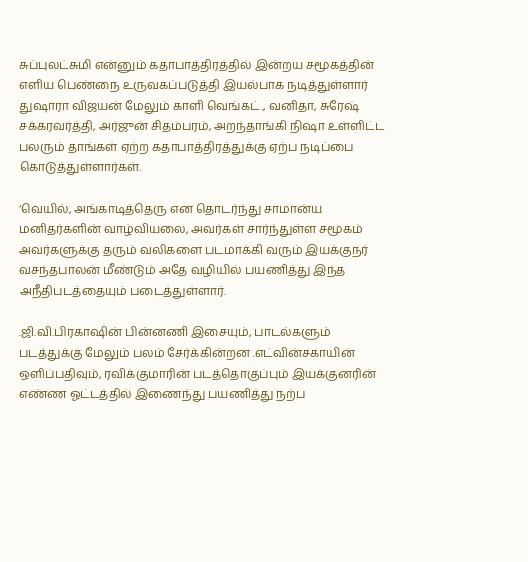சுப்புலட்சுமி என்னும் கதாபாத்திரத்தில் இன்றய சமூகத்தின் எளிய பெண்நை உருவகப்படுத்தி இயல்பாக நடித்துள்ளார் துஷாரா விஜயன் மேலும் காளி வெங்கட்., வனிதா, சுரேஷ் சக்கரவர்த்தி, அர்ஜுன் சிதம்பரம், அறந்தாங்கி நிஷா உள்ளிட்ட பலரும் தாங்கள் ஏற்ற கதாபாத்திரத்துக்கு ஏற்ப நடிப்பை கொடுத்துள்ளார்கள்.

‘வெயில், அங்காடித்தெரு என தொடர்ந்து சாமான்ய மனிதர்களின் வாழ்வியலை, அவர்கள் சார்ந்துள்ள சமூகம் அவர்களுக்கு தரும் வலிகளை படமாக்கி வரும் இயக்குநர் வசந்தபாலன் மீண்டும் அதே வழியில் பயணித்து இந்த அநீதிபடத்தையும் படைத்துள்ளார்.

.ஜி.வி.பிரகாஷின் பின்னணி இசையும், பாடல்களும் படத்துக்கு மேலும் பலம் சேர்க்கின்றன .எட்வின்சகாயின் ஒளிப்பதிவும், ரவிக்குமாரின் படத்தொகுப்பும் இயக்குனரின் எண்ண ஓட்டத்தில் இணைந்து பயணித்து நற்ப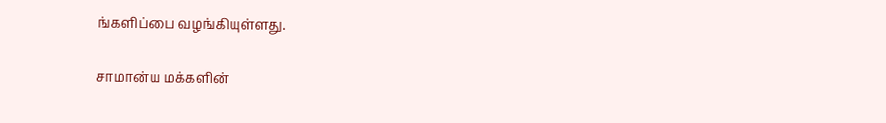ங்களிப்பை வழங்கியுள்ளது.

சாமான்ய மக்களின்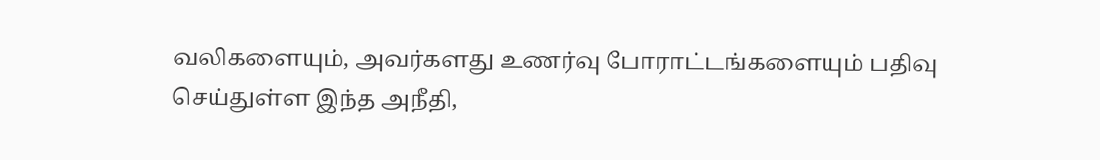வலிகளையும், அவர்களது உணர்வு போராட்டங்களையும் பதிவு செய்துள்ள இந்த அநீதி,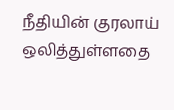நீதியின் குரலாய் ஒலித்துள்ளதை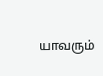யாவரும்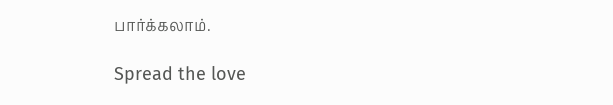பார்க்கலாம்.

Spread the love